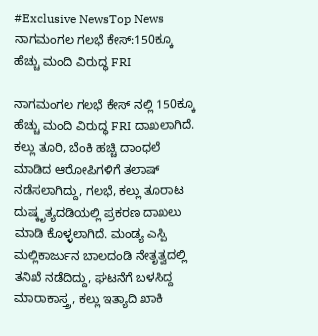#Exclusive NewsTop News
ನಾಗಮಂಗಲ ಗಲಭೆ ಕೇಸ್:150ಕ್ಕೂ ಹೆಚ್ಚು ಮಂದಿ ವಿರುದ್ಧ FRI

ನಾಗಮಂಗಲ ಗಲಭೆ ಕೇಸ್ ನಲ್ಲಿ 150ಕ್ಕೂ ಹೆಚ್ಚು ಮಂದಿ ವಿರುದ್ಧ FRI ದಾಖಲಾಗಿದೆ. ಕಲ್ಲು ತೂರಿ, ಬೆಂಕಿ ಹಚ್ಚಿ ದಾಂಧಲೆ ಮಾಡಿದ ಆರೋಪಿಗಳಿಗೆ ತಲಾಷ್ ನಡೆಸಲಾಗಿದ್ದು, ಗಲಭೆ, ಕಲ್ಲು ತೂರಾಟ ದುಷ್ಕೃತ್ಯದಡಿಯಲ್ಲಿ ಪ್ರಕರಣ ದಾಖಲು ಮಾಡಿ ಕೊಳ್ಳಲಾಗಿದೆ. ಮಂಡ್ಯ ಎಸ್ಪಿ ಮಲ್ಲಿಕಾರ್ಜುನ ಬಾಲದಂಡಿ ನೇತೃತ್ವದಲ್ಲಿ ತನಿಖೆ ನಡೆದಿದ್ದು, ಘಟನೆಗೆ ಬಳಸಿದ್ದ ಮಾರಾಕಾಸ್ತ್ರ, ಕಲ್ಲು ಇತ್ಯಾದಿ ಖಾಕಿ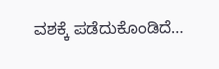ವಶಕ್ಕೆ ಪಡೆದುಕೊಂಡಿದೆ…